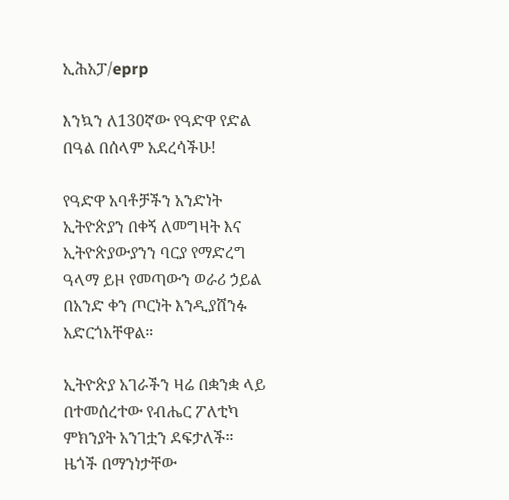ኢሕአፓ/eprp

እንኳን ለ130ኛው የዓድዋ የድል በዓል በሰላም አደረሳችሁ!

የዓድዋ አባቶቻችን አንድነት ኢትዮጵያን በቀኝ ለመግዛት እና ኢትዮጵያውያንን ባርያ የማድረግ ዓላማ ይዞ የመጣውን ወራሪ ኃይል በአንድ ቀን ጦርነት እንዲያሸንፉ አድርጎአቸዋል።

ኢትዮጵያ አገራችን ዛሬ በቋንቋ ላይ በተመሰረተው የብሔር ፖለቲካ ምክንያት አንገቷን ደፍታለች። ዜጎች በማንነታቸው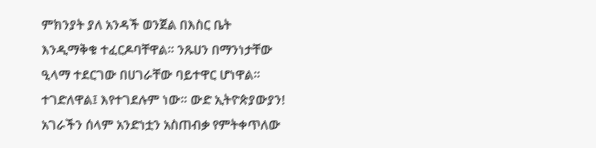ምክንያት ያለ አንዳች ወንጀል በእስር ቤት እንዲማቅቁ ተፈርዶባቸዋል። ንጹሀን በማንነታቸው ዒላማ ተደርገው በሀገራቸው ባይተዋር ሆነዋል። ተገድለዋል፤ እየተገደሉም ነው። ውድ ኢትዮጵያውያን! አገራችን ሰላም አንድነቷን አስጠብቃ የምትቀጥለው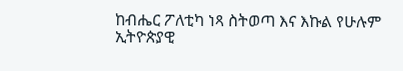ከብሔር ፖለቲካ ነጻ ስትወጣ እና እኩል የሁሉም ኢትዮጵያዊ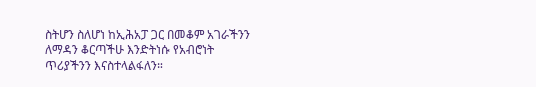ስትሆን ስለሆነ ከኢሕአፓ ጋር በመቆም አገራችንን ለማዳን ቆርጣችሁ እንድትነሱ የአብሮነት ጥሪያችንን እናስተላልፋለን።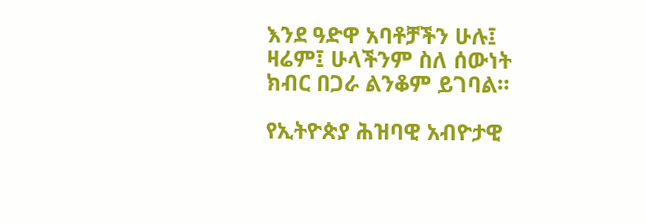እንደ ዓድዋ አባቶቻችን ሁሉ፤ ዛሬም፤ ሁላችንም ስለ ሰውነት ክብር በጋራ ልንቆም ይገባል።

የኢትዮጵያ ሕዝባዊ አብዮታዊ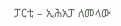ፓርቲ – ኢሕአፓ ለመላው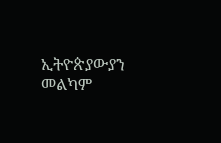ኢትዮጵያውያን መልካም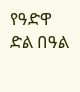የዓድዋ ድል በዓል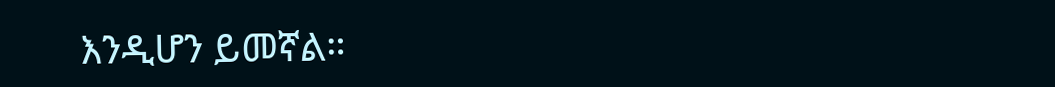እንዲሆን ይመኛል።